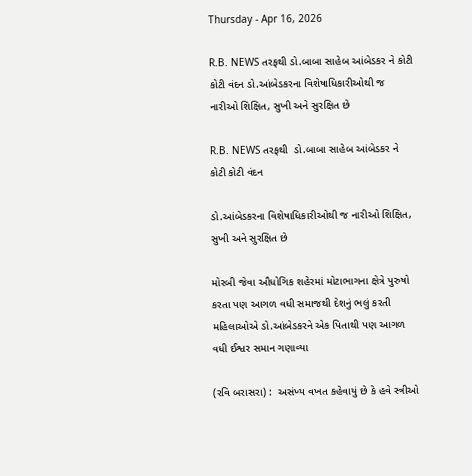Thursday - Apr 16, 2026

R.B. NEWS તરફથી ડો.બાબા સાહેબ આંબેડકર ને કોટી કોટી વંદન ડો.આંબેડકરના વિશેષાધિકારીઓથી જ નારીઓ શિક્ષિત, સુખી અને સુરક્ષિત છે

R.B. NEWS તરફથી  ડો.બાબા સાહેબ આંબેડકર ને કોટી કોટી વંદન

ડો.આંબેડકરના વિશેષાધિકારીઓથી જ નારીઓ શિક્ષિત, સુખી અને સુરક્ષિત છે

મોરબી જેવા ઔધોગિક શહેરમાં મોટાભાગના ક્ષેત્રે પુરુષો કરતા પણ આગળ વધી સમાજથી દેશનું ભલું કરતી મહિલાઓએ ડો.આંબેડકરને એક પિતાથી પણ આગળ વધી ઈશ્વર સમાન ગણાવ્યા

(રવિ બરાસરા) :  અસંખ્ય વખત કહેવાયું છે કે હવે સ્ત્રીઓ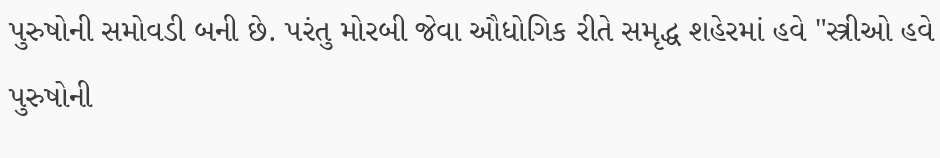પુરુષોની સમોવડી બની છે. પરંતુ મોરબી જેવા ઔધોગિક રીતે સમૃદ્ધ શહેરમાં હવે "સ્ત્રીઓ હવે પુરુષોની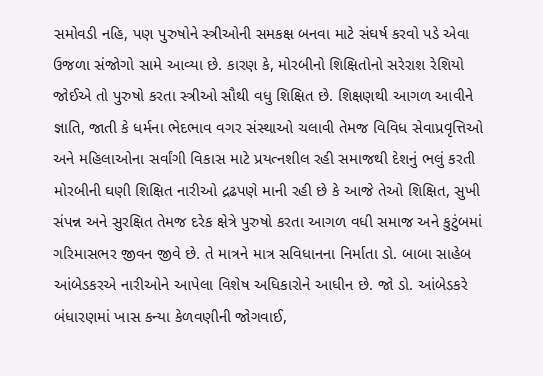સમોવડી નહિ, પણ પુરુષોને સ્ત્રીઓની સમકક્ષ બનવા માટે સંઘર્ષ કરવો પડે એવા ઉજળા સંજોગો સામે આવ્યા છે. કારણ કે, મોરબીનો શિક્ષિતોનો સરેરાશ રેશિયો જોઈએ તો પુરુષો કરતા સ્ત્રીઓ સૌથી વધુ શિક્ષિત છે. શિક્ષણથી આગળ આવીને જ્ઞાતિ, જાતી કે ધર્મના ભેદભાવ વગર સંસ્થાઓ ચલાવી તેમજ વિવિધ સેવાપ્રવૃત્તિઓ અને મહિલાઓના સર્વાંગી વિકાસ માટે પ્રયત્નશીલ રહી સમાજથી દેશનું ભલું કરતી મોરબીની ઘણી શિક્ષિત નારીઓ દ્રઢપણે માની રહી છે કે આજે તેઓ શિક્ષિત, સુખી સંપન્ન અને સુરક્ષિત તેમજ દરેક ક્ષેત્રે પુરુષો કરતા આગળ વધી સમાજ અને કુટુંબમાં ગરિમાસભર જીવન જીવે છે. તે માત્રને માત્ર સવિધાનના નિર્માતા ડો. બાબા સાહેબ આંબેડકરએ નારીઓને આપેલા વિશેષ અધિકારોને આધીન છે. જો ડો. આંબેડકરે બંધારણમાં ખાસ કન્યા કેળવણીની જોગવાઈ,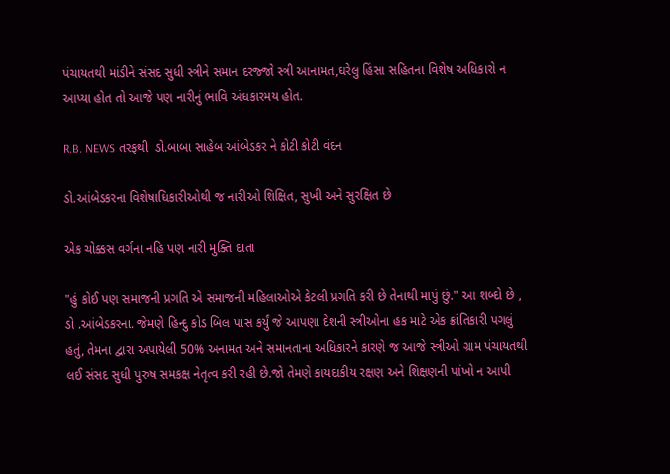પંચાયતથી માંડીને સંસદ સુધી સ્ત્રીને સમાન દરજ્જો સ્ત્રી આનામત,ઘરેલુ હિંસા સહિતના વિશેષ અધિકારો ન આપ્યા હોત તો આજે પણ નારીનું ભાવિ અંધકારમય હોત.

R.B. NEWS તરફથી  ડો.બાબા સાહેબ આંબેડકર ને કોટી કોટી વંદન

ડો.આંબેડકરના વિશેષાધિકારીઓથી જ નારીઓ શિક્ષિત, સુખી અને સુરક્ષિત છે

એક ચોક્કસ વર્ગના નહિ પણ નારી મુક્તિ દાતા

"હું કોઈ પણ સમાજની પ્રગતિ એ સમાજની મહિલાઓએ કેટલી પ્રગતિ કરી છે તેનાથી માપું છું." આ શબ્દો છે , ડો .આંબેડકરના. જેમણે હિન્દુ કોડ બિલ પાસ કર્યું જે આપણા દેશની સ્ત્રીઓના હક માટે એક ક્રાંતિકારી પગલું હતું, તેમના દ્વારા અપાયેલી 50% અનામત અને સમાનતાના અધિકારને કારણે જ આજે સ્ત્રીઓ ગ્રામ પંચાયતથી લઈ સંસદ સુધી પુરુષ સમકક્ષ નેતૃત્વ કરી રહી છે.જો તેમણે કાયદાકીય રક્ષણ અને શિક્ષણની પાંખો ન આપી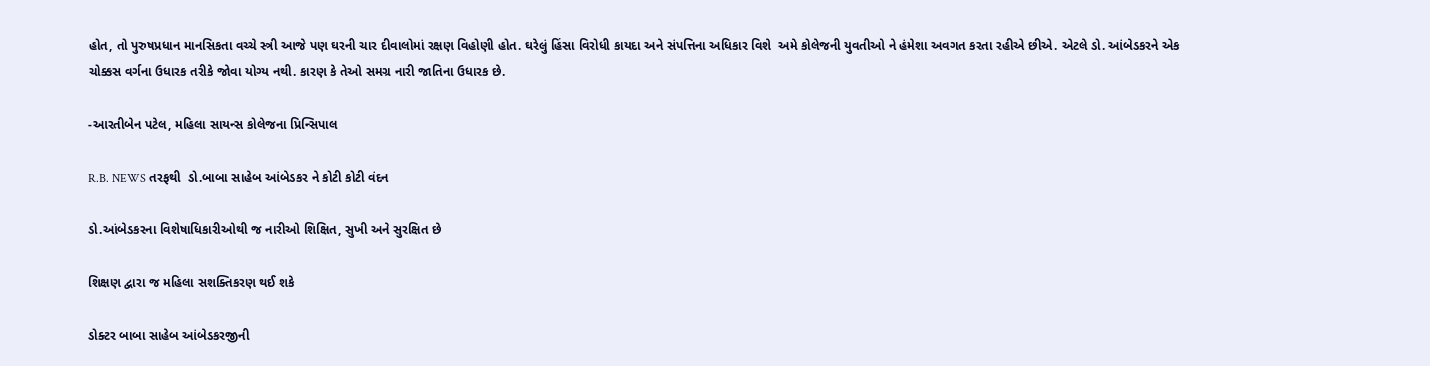હોત, તો પુરુષપ્રધાન માનસિકતા વચ્ચે સ્ત્રી આજે પણ ઘરની ચાર દીવાલોમાં રક્ષણ વિહોણી હોત. ઘરેલું હિંસા વિરોધી કાયદા અને સંપત્તિના અધિકાર વિશે  અમે કોલેજની યુવતીઓ ને હંમેશા અવગત કરતા રહીએ છીએ. એટલે ડો. આંબેડકરને એક ચોક્કસ વર્ગના ઉધારક તરીકે જોવા યોગ્ય નથી. કારણ કે તેઓ સમગ્ર નારી જાતિના ઉધારક છે.

-આરતીબેન પટેલ, મહિલા સાયન્સ કોલેજના પ્રિન્સિપાલ

R.B. NEWS તરફથી  ડો.બાબા સાહેબ આંબેડકર ને કોટી કોટી વંદન

ડો.આંબેડકરના વિશેષાધિકારીઓથી જ નારીઓ શિક્ષિત, સુખી અને સુરક્ષિત છે

શિક્ષણ દ્વારા જ મહિલા સશક્તિકરણ થઈ શકે

ડોક્ટર બાબા સાહેબ આંબેડકરજીની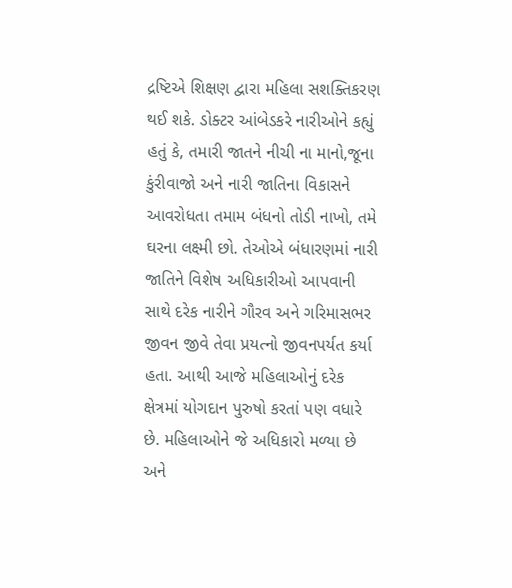દ્રષ્ટિએ શિક્ષણ દ્વારા મહિલા સશક્તિકરણ થઈ શકે. ડોક્ટર આંબેડકરે નારીઓને કહ્યું હતું કે, તમારી જાતને નીચી ના માનો,જૂના કુંરીવાજો અને નારી જાતિના વિકાસને આવરોધતા તમામ બંધનો તોડી નાખો, તમે ઘરના લક્ષ્મી છો. તેઓએ બંધારણમાં નારી જાતિને વિશેષ અધિકારીઓ આપવાની સાથે દરેક નારીને ગૌરવ અને ગરિમાસભર જીવન જીવે તેવા પ્રયત્નો જીવનપર્યત કર્યા હતા. આથી આજે મહિલાઓનું દરેક ક્ષેત્રમાં યોગદાન પુરુષો કરતાં પણ વધારે છે. મહિલાઓને જે અધિકારો મળ્યા છે અને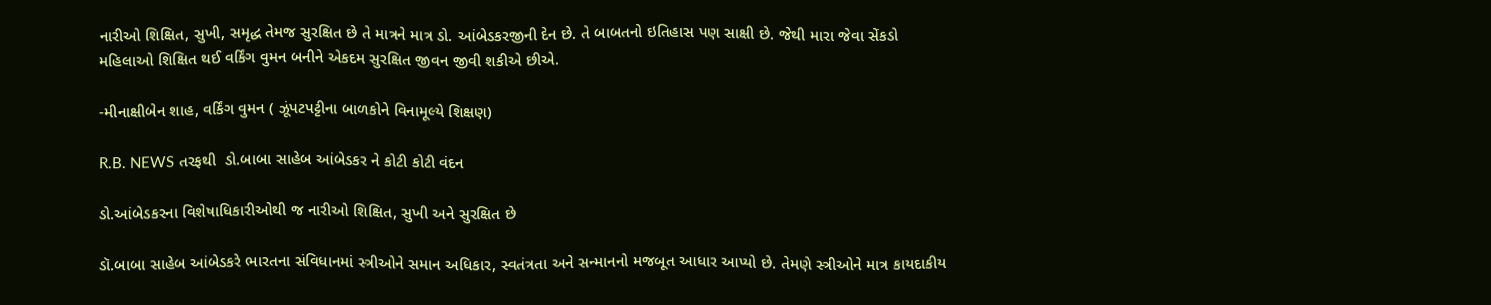નારીઓ શિક્ષિત, સુખી, સમૃદ્ધ તેમજ સુરક્ષિત છે તે માત્રને માત્ર ડો. આંબેડકરજીની દેન છે. તે બાબતનો ઇતિહાસ પણ સાક્ષી છે. જેથી મારા જેવા સેંકડો મહિલાઓ શિક્ષિત થઈ વર્કિંગ વુમન બનીને એકદમ સુરક્ષિત જીવન જીવી શકીએ છીએ.

-મીનાક્ષીબેન શાહ, વર્કિંગ વુમન ( ઝૂંપટપટ્ટીના બાળકોને વિનામૂલ્યે શિક્ષણ)

R.B. NEWS તરફથી  ડો.બાબા સાહેબ આંબેડકર ને કોટી કોટી વંદન

ડો.આંબેડકરના વિશેષાધિકારીઓથી જ નારીઓ શિક્ષિત, સુખી અને સુરક્ષિત છે

ડૉ.બાબા સાહેબ આંબેડકરે ભારતના સંવિધાનમાં સ્ત્રીઓને સમાન અધિકાર, સ્વતંત્રતા અને સન્માનનો મજબૂત આધાર આપ્યો છે. તેમણે સ્ત્રીઓને માત્ર કાયદાકીય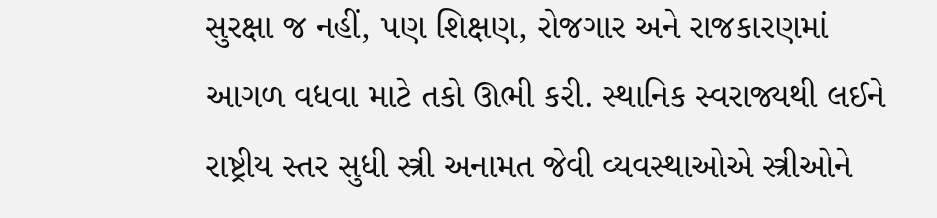સુરક્ષા જ નહીં, પણ શિક્ષણ, રોજગાર અને રાજકારણમાં આગળ વધવા માટે તકો ઊભી કરી. સ્થાનિક સ્વરાજ્યથી લઈને રાષ્ટ્રીય સ્તર સુધી સ્ત્રી અનામત જેવી વ્યવસ્થાઓએ સ્ત્રીઓને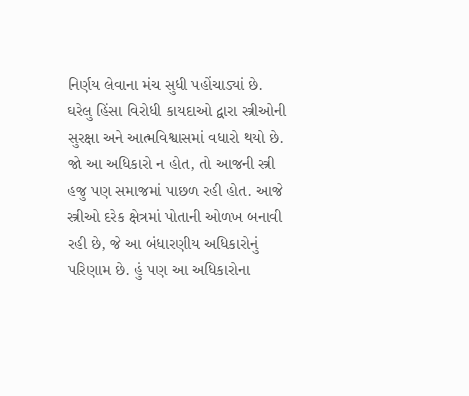નિર્ણય લેવાના મંચ સુધી પહોંચાડ્યાં છે. ઘરેલુ હિંસા વિરોધી કાયદાઓ દ્વારા સ્ત્રીઓની સુરક્ષા અને આત્મવિશ્વાસમાં વધારો થયો છે. જો આ અધિકારો ન હોત, તો આજની સ્ત્રી હજુ પણ સમાજમાં પાછળ રહી હોત. આજે સ્ત્રીઓ દરેક ક્ષેત્રમાં પોતાની ઓળખ બનાવી રહી છે, જે આ બંધારણીય અધિકારોનું પરિણામ છે. હું પણ આ અધિકારોના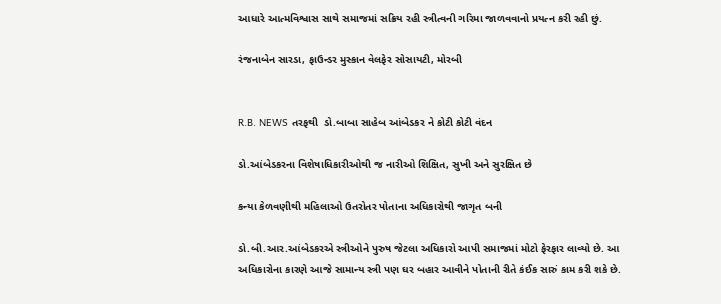આધારે આત્મવિશ્વાસ સાથે સમાજમાં સક્રિય રહી સ્ત્રીત્વની ગરિમા જાળવવાનો પ્રયત્ન કરી રહી છું.

રંજનાબેન સારડા, ફાઉન્ડર મુસ્કાન વેલફેર સોસાયટી, મોરબી


R.B. NEWS તરફથી  ડો.બાબા સાહેબ આંબેડકર ને કોટી કોટી વંદન

ડો.આંબેડકરના વિશેષાધિકારીઓથી જ નારીઓ શિક્ષિત, સુખી અને સુરક્ષિત છે

કન્યા કેળવણીથી મહિલાઓ ઉતરોતર પોતાના અધિકારોથી જાગૃત બની

ડો.બી.આર.આંબેડકરએ સ્ત્રીઓને પુરુષ જેટલા અધિકારો આપી સમાજમાં મોટો ફેરફાર લાવ્યો છે. આ અધિકારોના કારણે આજે સામાન્ય સ્ત્રી પણ ઘર બહાર આવીને પોતાની રીતે કંઈક સારું કામ કરી શકે છે.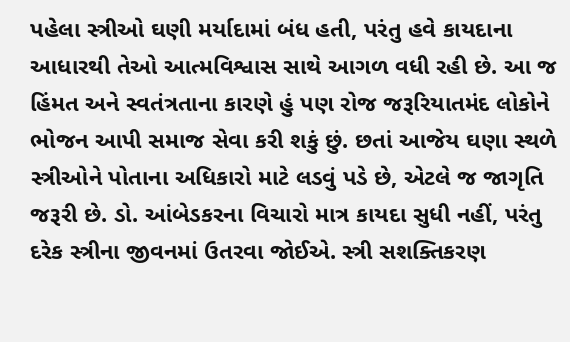પહેલા સ્ત્રીઓ ઘણી મર્યાદામાં બંધ હતી, પરંતુ હવે કાયદાના આધારથી તેઓ આત્મવિશ્વાસ સાથે આગળ વધી રહી છે. આ જ હિંમત અને સ્વતંત્રતાના કારણે હું પણ રોજ જરૂરિયાતમંદ લોકોને ભોજન આપી સમાજ સેવા કરી શકું છું. છતાં આજેય ઘણા સ્થળે સ્ત્રીઓને પોતાના અધિકારો માટે લડવું પડે છે, એટલે જ જાગૃતિ જરૂરી છે. ડો. આંબેડકરના વિચારો માત્ર કાયદા સુધી નહીં, પરંતુ દરેક સ્ત્રીના જીવનમાં ઉતરવા જોઈએ. સ્ત્રી સશક્તિકરણ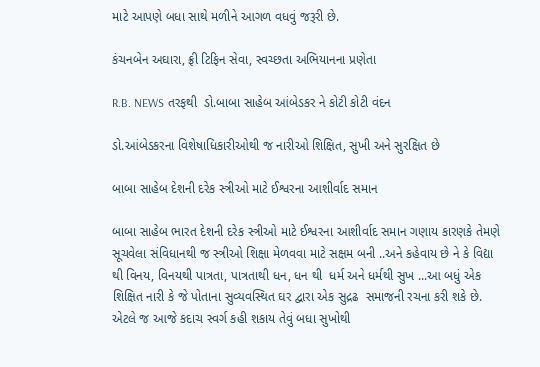માટે આપણે બધા સાથે મળીને આગળ વધવું જરૂરી છે.

કંચનબેન અઘારા, ફ્રી ટિફિન સેવા, સ્વચ્છતા અભિયાનના પ્રણેતા

R.B. NEWS તરફથી  ડો.બાબા સાહેબ આંબેડકર ને કોટી કોટી વંદન

ડો.આંબેડકરના વિશેષાધિકારીઓથી જ નારીઓ શિક્ષિત, સુખી અને સુરક્ષિત છે

બાબા સાહેબ દેશની દરેક સ્ત્રીઓ માટે ઈશ્વરના આશીર્વાદ સમાન

બાબા સાહેબ ભારત દેશની દરેક સ્ત્રીઓ માટે ઈશ્વરના આશીર્વાદ સમાન ગણાય કારણકે તેમણે સૂચવેલા સંવિધાનથી જ સ્ત્રીઓ શિક્ષા મેળવવા માટે સક્ષમ બની ..અને કહેવાય છે ને કે વિદ્યા થી વિનય, વિનયથી પાત્રતા, પાત્રતાથી ધન, ધન થી  ધર્મ અને ધર્મથી સુખ ...આ બધું એક શિક્ષિત નારી કે જે પોતાના સુવ્યવસ્થિત ઘર દ્વારા એક સુદ્રઢ  સમાજની રચના કરી શકે છે. એટલે જ આજે કદાચ સ્વર્ગ કહી શકાય તેવું બધા સુખોથી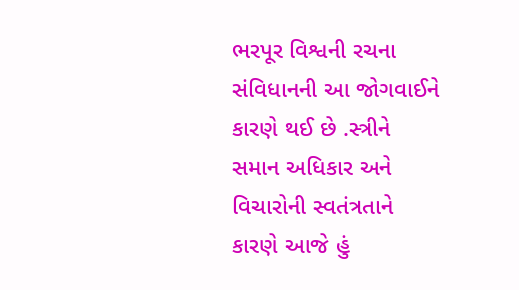ભરપૂર વિશ્વની રચના સંવિધાનની આ જોગવાઈને કારણે થઈ છે .સ્ત્રીને સમાન અધિકાર અને વિચારોની સ્વતંત્રતાને કારણે આજે હું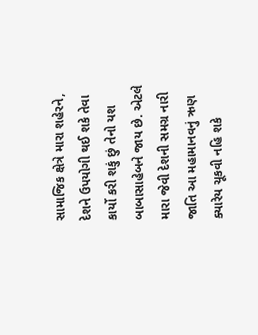સામાજિક ક્ષેત્રે મારા શહેરને, દેશને ઉપયોગી થઈ શકે તેવા કાર્યો કરી શકું છું તેનો યશ બાબાસાહેબને જાય છે. એટલે મારા જેવી દેશની સમગ્ર નારી જાતિ આ મહામાનવનું ઋણ ક્યારેય ચૂકવી નહિ શકે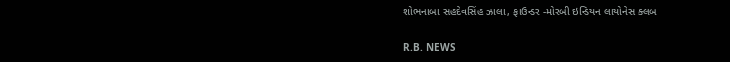શોભનાબા સહદેવસિંહ ઝાલા, ફાઉન્ડર -મોરબી ઇન્ડિયન લાયોનેસ ક્લબ

R.B. NEWS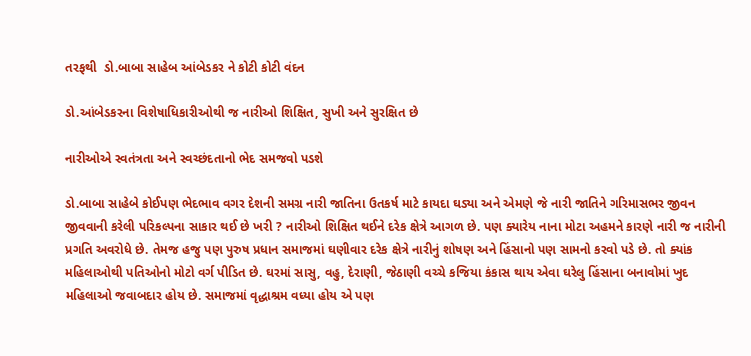તરફથી  ડો.બાબા સાહેબ આંબેડકર ને કોટી કોટી વંદન

ડો.આંબેડકરના વિશેષાધિકારીઓથી જ નારીઓ શિક્ષિત, સુખી અને સુરક્ષિત છે

નારીઓએ સ્વતંત્રતા અને સ્વચ્છંદતાનો ભેદ સમજવો પડશે

ડો.બાબા સાહેબે કોઈપણ ભેદભાવ વગર દેશની સમગ્ર નારી જાતિના ઉતકર્ષ માટે કાયદા ઘડ્યા અને એમણે જે નારી જાતિને ગરિમાસભર જીવન જીવવાની કરેલી પરિકલ્પના સાકાર થઈ છે ખરી ? નારીઓ શિક્ષિત થઈને દરેક ક્ષેત્રે આગળ છે. પણ ક્યારેય નાના મોટા અહમને કારણે નારી જ નારીની પ્રગતિ અવરોધે છે. તેમજ હજુ પણ પુરુષ પ્રધાન સમાજમાં ઘણીવાર દરેક ક્ષેત્રે નારીનું શોષણ અને હિંસાનો પણ સામનો કરવો પડે છે. તો ક્યાંક મહિલાઓથી પતિઓનો મોટો વર્ગ પીડિત છે. ઘરમાં સાસુ, વહુ, દેરાણી, જેઠાણી વચ્ચે કજિયા કંકાસ થાય એવા ઘરેલુ હિંસાના બનાવોમાં ખુદ મહિલાઓ જવાબદાર હોય છે. સમાજમાં વૃદ્ધાશ્રમ વધ્યા હોય એ પણ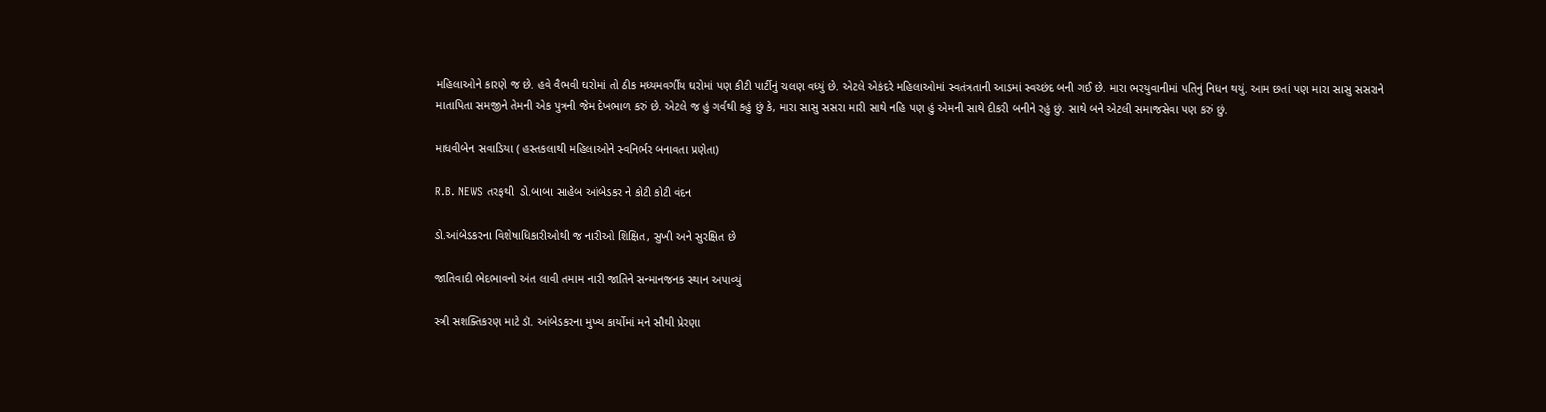મહિલાઓને કારણે જ છે. હવે વૈભવી ઘરોમાં તો ઠીક મધ્યમવર્ગીય ઘરોમાં પણ કીટી પાર્ટીનું ચલણ વધ્યું છે. એટલે એકંદરે મહિલાઓમાં સ્વતંત્રતાની આડમાં સ્વચ્છંદ બની ગઈ છે. મારા ભરયુવાનીમાં પતિનું નિધન થયું. આમ છતાં પણ મારા સાસુ સસરાને માતાપિતા સમજીને તેમની એક પુત્રની જેમ દેખભાળ કરું છે. એટલે જ હું ગર્વથી કહું છું કે, મારા સાસુ સસરા મારી સાથે નહિ પણ હું એમની સાથે દીકરી બનીને રહું છું. સાથે બને એટલી સમાજસેવા પણ કરું છું.

માધવીબેન સવાડિયા ( હસ્તકલાથી મહિલાઓને સ્વનિર્ભર બનાવતા પ્રણેતા)

R.B. NEWS તરફથી  ડો.બાબા સાહેબ આંબેડકર ને કોટી કોટી વંદન

ડો.આંબેડકરના વિશેષાધિકારીઓથી જ નારીઓ શિક્ષિત, સુખી અને સુરક્ષિત છે

જાતિવાદી ભેદભાવનો અંત લાવી તમામ નારી જાતિને સન્માનજનક સ્થાન અપાવ્યું

સ્ત્રી સશક્તિકરણ માટે ડૉ. આંબેડકરના મુખ્ય કાર્યોમાં મને સૌથી પ્રેરણા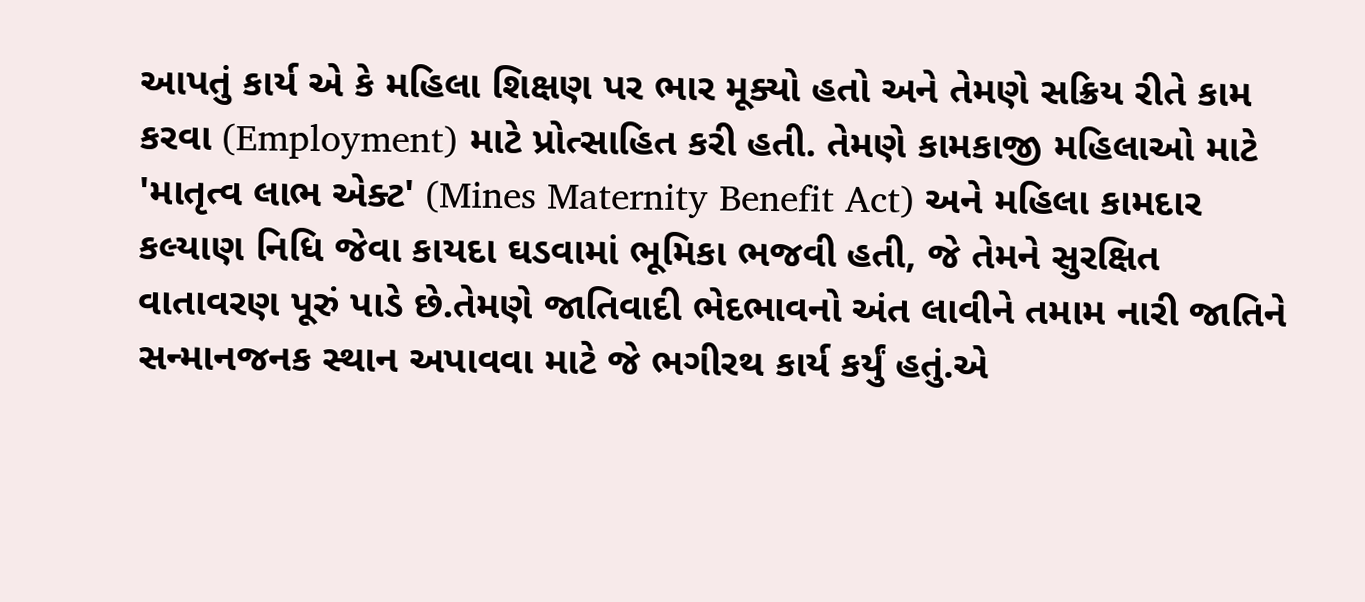આપતું કાર્ય એ કે મહિલા શિક્ષણ પર ભાર મૂક્યો હતો અને તેમણે સક્રિય રીતે કામ કરવા (Employment) માટે પ્રોત્સાહિત કરી હતી. તેમણે કામકાજી મહિલાઓ માટે 'માતૃત્વ લાભ એક્ટ' (Mines Maternity Benefit Act) અને મહિલા કામદાર કલ્યાણ નિધિ જેવા કાયદા ઘડવામાં ભૂમિકા ભજવી હતી, જે તેમને સુરક્ષિત વાતાવરણ પૂરું પાડે છે.તેમણે જાતિવાદી ભેદભાવનો અંત લાવીને તમામ નારી જાતિને સન્માનજનક સ્થાન અપાવવા માટે જે ભગીરથ કાર્ય કર્યું હતું.એ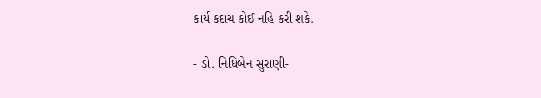કાર્ય કદાચ કોઈ નહિ કરી શકે.

- ડો. નિધિબેન સુરાણી-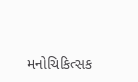મનોચિકિત્સક